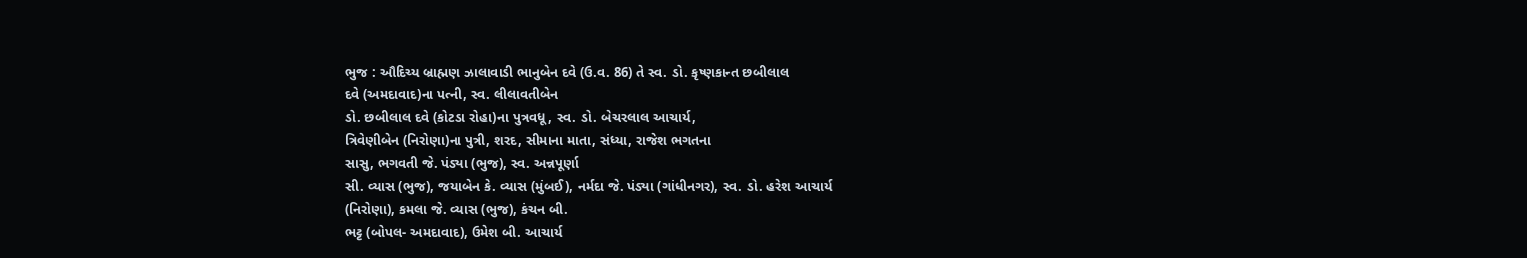ભુજ : ઔદિચ્ય બ્રાહ્મણ ઝાલાવાડી ભાનુબેન દવે (ઉ.વ. 86) તે સ્વ. ડો. કૃષ્ણકાન્ત છબીલાલ
દવે (અમદાવાદ)ના પત્ની, સ્વ. લીલાવતીબેન
ડો. છબીલાલ દવે (કોટડા રોહા)ના પુત્રવધૂ, સ્વ. ડો. બેચરલાલ આચાર્ય,
ત્રિવેણીબેન (નિરોણા)ના પુત્રી, શરદ, સીમાના માતા, સંધ્યા, રાજેશ ભગતના
સાસુ, ભગવતી જે. પંડ્યા (ભુજ), સ્વ. અન્નપૂર્ણા
સી. વ્યાસ (ભુજ), જયાબેન કે. વ્યાસ (મુંબઈ), નર્મદા જે. પંડ્યા (ગાંધીનગર), સ્વ. ડો. હરેશ આચાર્ય
(નિરોણા), કમલા જે. વ્યાસ (ભુજ), કંચન બી.
ભટ્ટ (બોપલ- અમદાવાદ), ઉમેશ બી. આચાર્ય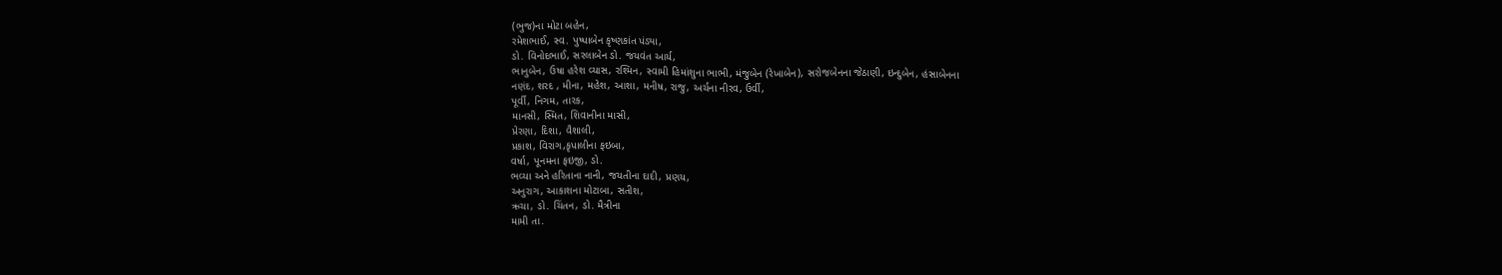(ભુજ)ના મોટા બહેન,
રમેશભાઈ, સ્વ. પુષ્પાબેન કૃષ્ણકાંત પંડ્યા,
ડો. વિનોદભાઈ, સરલાબેન ડો. જયવંત આર્ય,
ભાનુબેન, ઉષા હરેશ વ્યાસ, રશ્મિન, સ્વામી હિમાંશુના ભાભી, મંજુબેન (રેખાબેન), સરોજબેનના જેઠાણી, ઇન્દુબેન, હંસાબેનના
નણંદ, શરદ , મીના, મહેશ, આશા, મનીષ, રાજુ, અર્ચના નીરવ, ઉર્વી,
પૂર્વી, નિગમ, તારક,
માનસી, સ્મિત, શિવાનીના માસી,
પ્રેરણા, દિશા, વૈશાલી,
પ્રકાશ, વિરાગ,કૃપાલીના ફઇબા,
વર્ષા, પૂનમના ફઇજી, ડો.
ભવ્યા અને હરિતાના નાની, જયતીના દાદી, પ્રણય,
અનુરાગ, આકાશના મોટાબા, સતીશ,
ઋચા, ડો. ચિંતન, ડો. મૈત્રીના
મામી તા.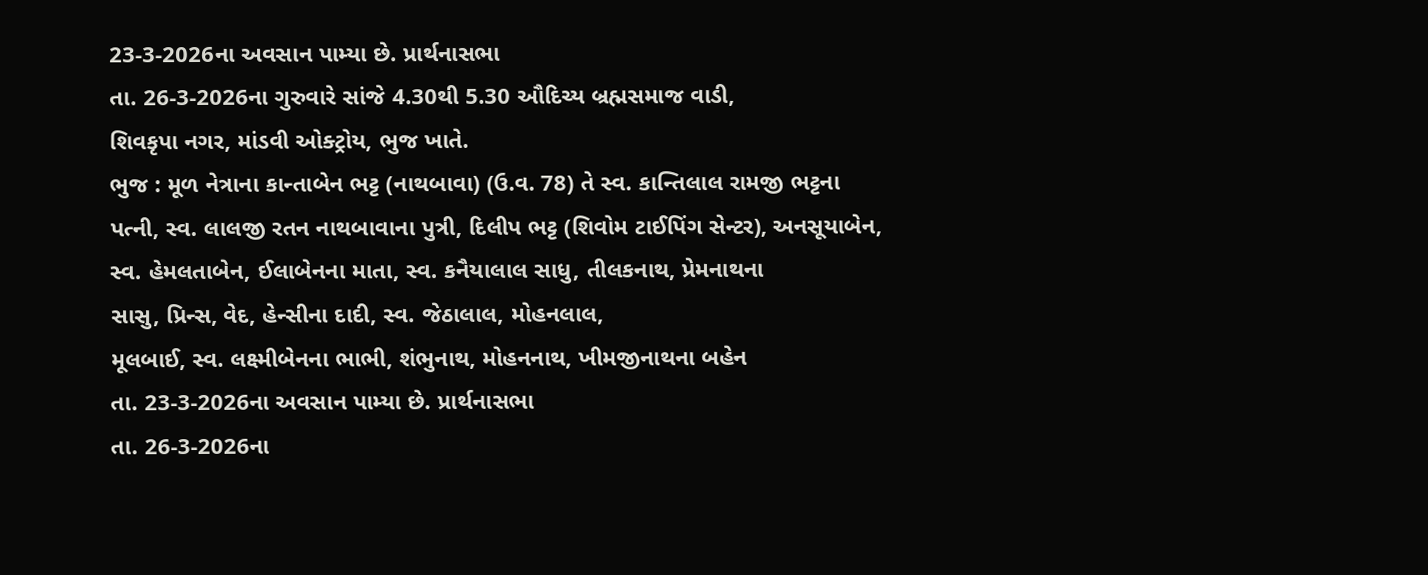23-3-2026ના અવસાન પામ્યા છે. પ્રાર્થનાસભા
તા. 26-3-2026ના ગુરુવારે સાંજે 4.30થી 5.30 ઔદિચ્ય બ્રહ્મસમાજ વાડી,
શિવકૃપા નગર, માંડવી ઓક્ટ્રોય, ભુજ ખાતે.
ભુજ : મૂળ નેત્રાના કાન્તાબેન ભટ્ટ (નાથબાવા) (ઉ.વ. 78) તે સ્વ. કાન્તિલાલ રામજી ભટ્ટના
પત્ની, સ્વ. લાલજી રતન નાથબાવાના પુત્રી, દિલીપ ભટ્ટ (શિવોમ ટાઈપિંગ સેન્ટર), અનસૂયાબેન,
સ્વ. હેમલતાબેન, ઈલાબેનના માતા, સ્વ. કનૈયાલાલ સાધુ, તીલકનાથ, પ્રેમનાથના
સાસુ, પ્રિન્સ, વેદ, હેન્સીના દાદી, સ્વ. જેઠાલાલ, મોહનલાલ,
મૂલબાઈ, સ્વ. લક્ષ્મીબેનના ભાભી, શંભુનાથ, મોહનનાથ, ખીમજીનાથના બહેન
તા. 23-3-2026ના અવસાન પામ્યા છે. પ્રાર્થનાસભા
તા. 26-3-2026ના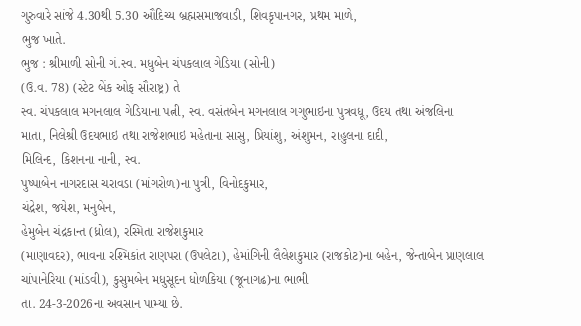ગુરુવારે સાંજે 4.30થી 5.30 ઔદિચ્ય બ્રહ્મસમાજવાડી, શિવકૃપાનગર, પ્રથમ માળે,
ભુજ ખાતે.
ભુજ : શ્રીમાળી સોની ગં.સ્વ. મધુબેન ચંપકલાલ ગેડિયા (સોની)
(ઉ.વ. 78) (સ્ટેટ બેંક ઓફ સૌરાષ્ટ્ર) તે
સ્વ. ચંપકલાલ મગનલાલ ગેડિયાના પત્ની, સ્વ. વસંતબેન મગનલાલ ગગુભાઇના પુત્રવધૂ, ઉદય તથા અંજલિના
માતા, નિલેશ્રી ઉદયભાઇ તથા રાજેશભાઇ મહેતાના સાસુ, પ્રિયાંશુ, અંશુમન, રાહુલના દાદી,
મિલિન્દ, કિશનના નાની, સ્વ.
પુષ્પાબેન નાગરદાસ ચરાવડા (માંગરોળ)ના પુત્રી, વિનોદકુમાર,
ચંદ્રેશ, જયેશ, મનુબેન,
હેમુબેન ચંદ્રકાન્ત (ધ્રોલ), રસ્મિતા રાજેશકુમાર
(માણાવદર), ભાવના રશ્મિકાંત રાણપરા (ઉપલેટા), હેમાંગિની લૈલેશકુમાર (રાજકોટ)ના બહેન, જેન્તાબેન પ્રાણલાલ
ચાંપાનેરિયા (માંડવી), કુસુમબેન મધુસૂદન ધોળકિયા (જૂનાગઢ)ના ભાભી
તા. 24-3-2026ના અવસાન પામ્યા છે.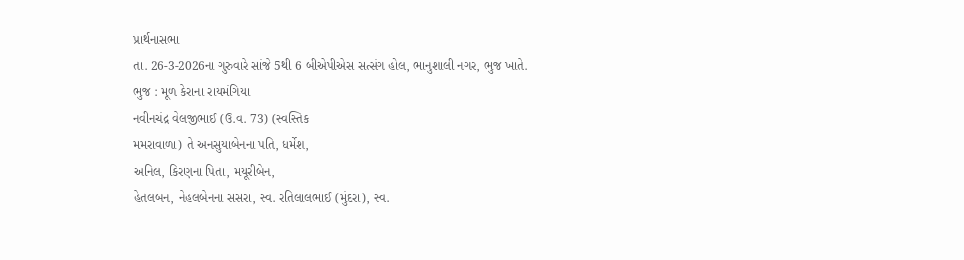પ્રાર્થનાસભા
તા. 26-3-2026ના ગુરુવારે સાંજે 5થી 6 બીએપીએસ સત્સંગ હોલ, ભાનુશાલી નગર, ભુજ ખાતે.
ભુજ : મૂળ કેરાના રાયમંગિયા
નવીનચંદ્ર વેલજીભાઈ (ઉ.વ. 73) (સ્વસ્તિક
મમરાવાળા) તે અનસુયાબેનના પતિ, ધર્મેશ,
અનિલ, કિરણના પિતા, મયૂરીબેન,
હેતલબન, નેહલબેનના સસરા, સ્વ. રતિલાલભાઈ (મુંદરા), સ્વ.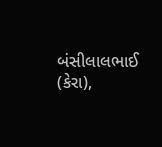બંસીલાલભાઈ (કેરા),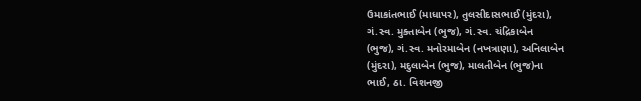ઉમાકાંતભાઈ (માધાપર), તુલસીદાસભાઈ (મુંદરા),
ગં.સ્વ. મુક્તાબેન (ભુજ), ગં.સ્વ. ચંદ્રિકાબેન
(ભુજ), ગં.સ્વ. મનોરમાબેન (નખત્રાણા), અનિલાબેન
(મુંદરા), મદુલાબેન (ભુજ), માલતીબેન (ભુજ)ના
ભાઈ, ઠા. વિશનજી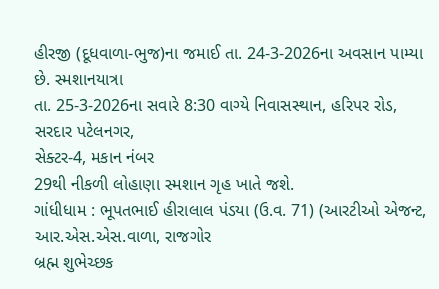હીરજી (દૂધવાળા-ભુજ)ના જમાઈ તા. 24-3-2026ના અવસાન પામ્યા છે. સ્મશાનયાત્રા
તા. 25-3-2026ના સવારે 8:30 વાગ્યે નિવાસસ્થાન, હરિપર રોડ, સરદાર પટેલનગર,
સેક્ટર-4, મકાન નંબર
29થી નીકળી લોહાણા સ્મશાન ગૃહ ખાતે જશે.
ગાંધીધામ : ભૂપતભાઈ હીરાલાલ પંડયા (ઉ.વ. 71) (આરટીઓ એજન્ટ, આર.એસ.એસ.વાળા, રાજગોર
બ્રહ્મ શુભેચ્છક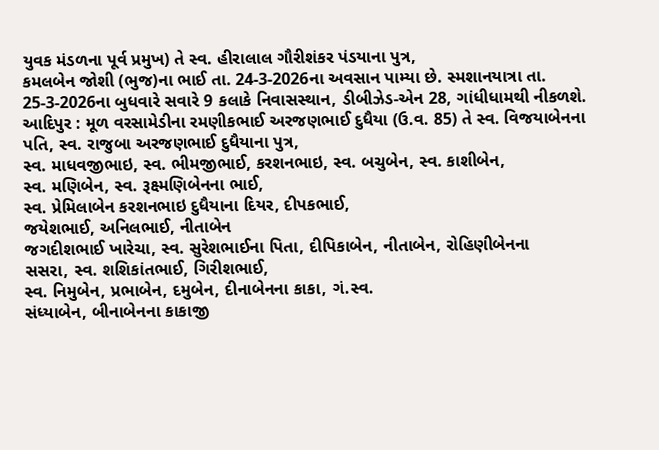યુવક મંડળના પૂર્વ પ્રમુખ) તે સ્વ. હીરાલાલ ગૌરીશંકર પંડયાના પુત્ર,
કમલબેન જોશી (ભુજ)ના ભાઈ તા. 24-3-2026ના અવસાન પામ્યા છે. સ્મશાનયાત્રા તા. 25-3-2026ના બુધવારે સવારે 9 કલાકે નિવાસસ્થાન, ડીબીઝેડ-એન 28, ગાંધીધામથી નીકળશે.
આદિપુર : મૂળ વરસામેડીના રમણીકભાઈ અરજણભાઈ દુધૈયા (ઉ.વ. 85) તે સ્વ. વિજયાબેનના પતિ, સ્વ. રાજુબા અરજણભાઈ દુધૈયાના પુત્ર,
સ્વ. માધવજીભાઇ, સ્વ. ભીમજીભાઈ, કરશનભાઇ, સ્વ. બચુબેન, સ્વ. કાશીબેન,
સ્વ. મણિબેન, સ્વ. રૂક્ષ્મણિબેનના ભાઈ,
સ્વ. પ્રેમિલાબેન કરશનભાઇ દુધૈયાના દિયર, દીપકભાઈ,
જયેશભાઈ, અનિલભાઈ, નીતાબેન
જગદીશભાઈ ખારેચા, સ્વ. સુરેશભાઈના પિતા, દીપિકાબેન, નીતાબેન, રોહિણીબેનના
સસરા, સ્વ. શશિકાંતભાઈ, ગિરીશભાઈ,
સ્વ. નિમુબેન, પ્રભાબેન, દમુબેન, દીનાબેનના કાકા, ગં.સ્વ.
સંધ્યાબેન, બીનાબેનના કાકાજી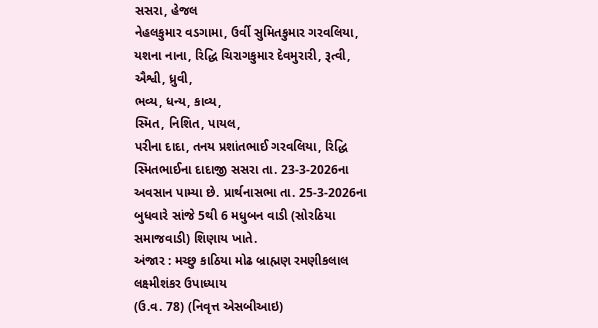સસરા, હેજલ
નેહલકુમાર વડગામા, ઉર્વી સુમિતકુમાર ગરવલિયા, યશના નાના, રિદ્ધિ ચિરાગકુમાર દેવમુરારી, રૂત્વી, ઐશ્વી, ધ્રુવી,
ભવ્ય, ધન્ય, કાવ્ય,
સ્મિત, નિશિત, પાયલ,
પરીના દાદા, તનય પ્રશાંતભાઈ ગરવલિયા, રિદ્ધિ સ્મિતભાઈના દાદાજી સસરા તા. 23-3-2026ના અવસાન પામ્યા છે. પ્રાર્થનાસભા તા. 25-3-2026ના બુધવારે સાંજે 5થી 6 મધુબન વાડી (સોરઠિયા સમાજવાડી) શિણાય ખાતે.
અંજાર : મચ્છુ કાઠિયા મોઢ બ્રાહ્મણ રમણીકલાલ લક્ષ્મીશંકર ઉપાધ્યાય
(ઉ.વ. 78) (નિવૃત્ત એસબીઆઇ)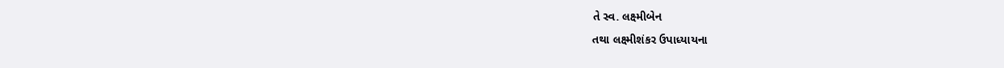તે સ્વ. લક્ષ્મીબેન
તથા લક્ષ્મીશંકર ઉપાધ્યાયના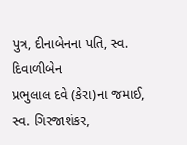પુત્ર, દીનાબેનના પતિ, સ્વ. દિવાળીબેન
પ્રભુલાલ દવે (કેરા)ના જમાઈ, સ્વ. ગિરજાશંકર,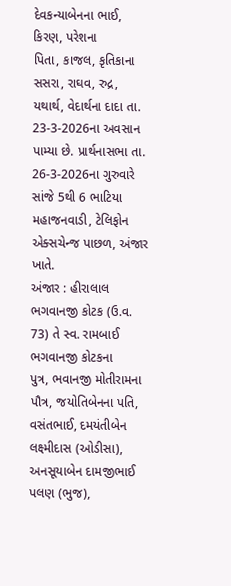દેવકન્યાબેનના ભાઈ, કિરણ, પરેશના
પિતા, કાજલ, કૃતિકાના સસરા, રાઘવ, રુદ્ર, યથાર્થ, વેદાર્થના દાદા તા. 23-3-2026ના અવસાન પામ્યા છે. પ્રાર્થનાસભા તા. 26-3-2026ના ગુરુવારે સાંજે 5થી 6 ભાટિયા મહાજનવાડી, ટેલિફોન એક્સચેન્જ પાછળ, અંજાર ખાતે.
અંજાર : હીરાલાલ ભગવાનજી કોટક (ઉ.વ. 73) તે સ્વ. રામબાઈ ભગવાનજી કોટકના
પુત્ર, ભવાનજી મોતીરામના પૌત્ર, જયોતિબેનના પતિ, વસંતભાઈ, દમયંતીબેન
લક્ષ્મીદાસ (ઓડીસા), અનસૂયાબેન દામજીભાઈ પલણ (ભુજ),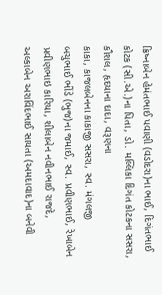ક્રિષ્નાબેન હેમંતભાઈ પવાણી (વડોદરા)ના ભાઈ, દિગંતભાઈ
કોટક (સી.એ.)ના પિતા, ડો. મલ્લિકા દિગંત કોટકના સસરા,
કૌશલ, હૃદયાના દાદા, વરૂણના
કાકા, કાજલબેનના કાકાજી સસરા, સ્વ. મંગલજી
બચુભાઈ ભીંડે (ભુજ)ના જમાઈ, સ્વ. પ્રવીણભાઈ, રેખાબેન પ્રવીણભાઇ કારિયા, શીલાબેન નવીનભાઈ રાજદે,
અલ્કાબેન અરાવિંદભાઈ સાયતા (અમદાવાદ)ના બનેવી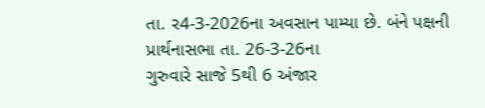તા. ર4-3-2026ના અવસાન પામ્યા છે. બંને પક્ષની
પ્રાર્થનાસભા તા. 26-3-26ના
ગુરુવારે સાજે 5થી 6 અંજાર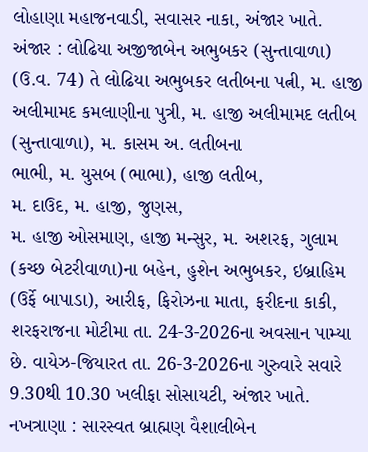લોહાણા મહાજનવાડી, સવાસર નાકા, અંજાર ખાતે.
અંજાર : લોઢિયા અજીજાબેન અભુબકર (સુન્તાવાળા) (ઉ.વ. 74) તે લોઢિયા અભુબકર લતીબના પત્ની, મ. હાજી અલીમામદ કમલાણીના પુત્રી, મ. હાજી અલીમામદ લતીબ (સુન્તાવાળા), મ. કાસમ અ. લતીબના
ભાભી, મ. યુસબ (ભાભા), હાજી લતીબ,
મ. દાઉદ, મ. હાજી, જુણસ,
મ. હાજી ઓસમાણ, હાજી મન્સુર, મ. અશરફ, ગુલામ (કચ્છ બેટરીવાળા)ના બહેન, હુશેન અભુબકર, ઇબ્રાહિમ (ઉર્ફે બાપાડા), આરીફ, ફિરોઝના માતા, ફરીદના કાકી,
શરફરાજના મોટીમા તા. 24-3-2026ના અવસાન પામ્યા છે. વાયેઝ-જિયારત તા. 26-3-2026ના ગુરુવારે સવારે 9.30થી 10.30 ખલીફા સોસાયટી, અંજાર ખાતે.
નખત્રાણા : સારસ્વત બ્રાહ્મણ વૈશાલીબેન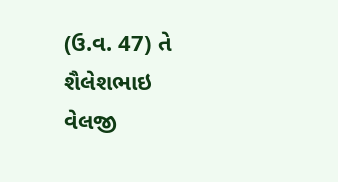(ઉ.વ. 47) તે શૈલેશભાઇ વેલજી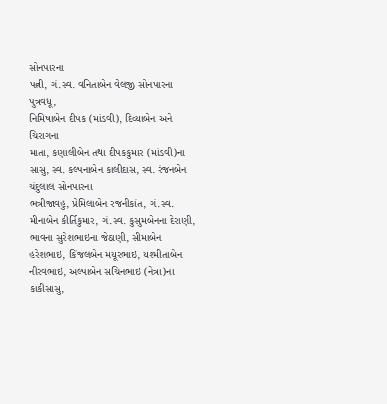સોનપારના
પત્ની, ગં.સ્વ. વનિતાબેન વેલજી સોનપારના પુત્રવધૂ,
નિમિષાબેન દીપક (માંડવી), દિવ્યાબેન અને ચિરાગના
માતા, કણાલીબેન તથા દીપકકુમાર (માંડવી)ના સાસુ, સ્વ. કલ્પનાબેન કાલીદાસ, સ્વ. રંજનબેન ચંદુલાલ સોનપારના
ભત્રીજાવહુ, પ્રેમિલાબેન રજનીકાંત, ગં.સ્વ.
મીનાબેન કીર્તિકુમાર, ગં.સ્વ. કુસુમબેનના દેરાણી, ભાવના સુરેશભાઇના જેઠાણી, સીમાબેન હરેશભાઇ, કિંજલબેન મયૂરભાઇ, યશ્મીતાબેન નીરવભાઇ, અલ્પાબેન સચિનભાઇ (નેત્રા)ના કાકીસાસુ,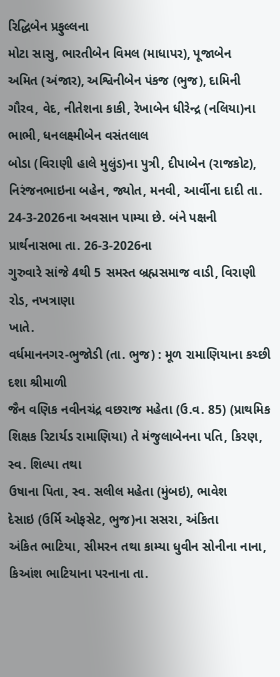રિદ્ધિબેન પ્રફુલ્લના
મોટા સાસુ, ભારતીબેન વિમલ (માધાપર), પૂજાબેન
અમિત (અંજાર), અશ્વિનીબેન પંકજ (ભુજ), દામિની
ગૌરવ, વેદ, નીતેશના કાકી, રેખાબેન ધીરેન્દ્ર (નલિયા)ના ભાભી, ધનલક્ષ્મીબેન વસંતલાલ
બોડા (વિરાણી હાલે મુલુંડ)ના પુત્રી, દીપાબેન (રાજકોટ),
નિરંજનભાઇના બહેન, જ્યોત, મનવી, આર્વીના દાદી તા. 24-3-2026ના અવસાન પામ્યા છે. બંને પક્ષની
પ્રાર્થનાસભા તા. 26-3-2026ના
ગુરુવારે સાંજે 4થી 5 સમસ્ત બ્રહ્મસમાજ વાડી, વિરાણી રોડ, નખત્રાણા
ખાતે.
વર્ધમાનનગર-ભુજોડી (તા. ભુજ) : મૂળ રામાણિયાના કચ્છી દશા શ્રીમાળી
જૈન વણિક નવીનચંદ્ર વછરાજ મહેતા (ઉ.વ. 85) (પ્રાથમિક શિક્ષક રિટાર્યડ રામાણિયા) તે મંજુલાબેનના પતિ, કિરણ, સ્વ. શિલ્પા તથા
ઉષાના પિતા, સ્વ. સલીલ મહેતા (મુંબઇ), ભાવેશ
દેસાઇ (ઉર્મિ ઓફસેટ, ભુજ)ના સસરા, અંકિતા
અંકિત ભાટિયા, સીમરન તથા કામ્યા ધુવીન સોનીના નાના, કિઆંશ ભાટિયાના પરનાના તા.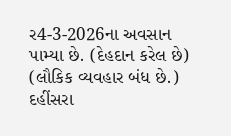ર4-3-2026ના અવસાન પામ્યા છે. (દેહદાન કરેલ છે) (લૌકિક વ્યવહાર બંધ છે.)
દહીંસરા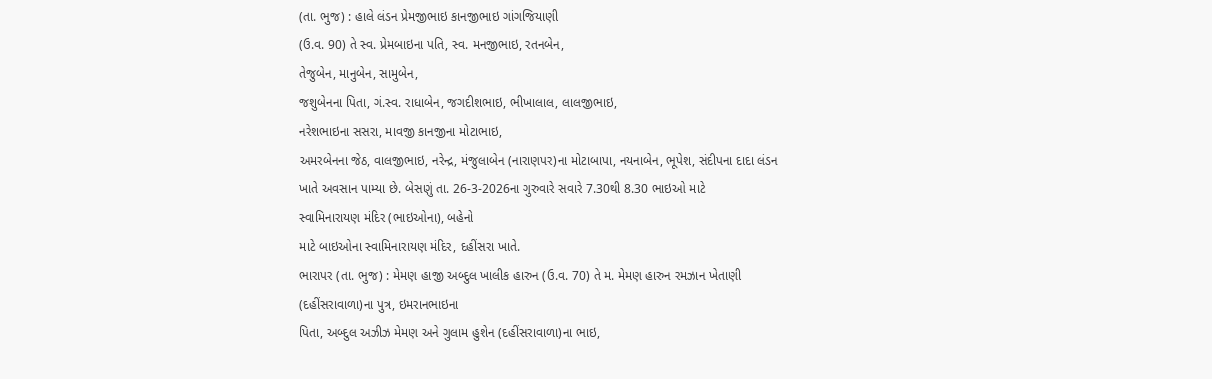(તા. ભુજ) : હાલે લંડન પ્રેમજીભાઇ કાનજીભાઇ ગાંગજિયાણી
(ઉ.વ. 90) તે સ્વ. પ્રેમબાઇના પતિ, સ્વ. મનજીભાઇ, રતનબેન,
તેજુબેન, માનુબેન, સામુબેન,
જશુબેનના પિતા, ગં.સ્વ. રાધાબેન, જગદીશભાઇ, ભીખાલાલ, લાલજીભાઇ,
નરેશભાઇના સસરા, માવજી કાનજીના મોટાભાઇ,
અમરબેનના જેઠ, વાલજીભાઇ, નરેન્દ્ર, મંજુલાબેન (નારાણપર)ના મોટાબાપા, નયનાબેન, ભૂપેશ, સંદીપના દાદા લંડન
ખાતે અવસાન પામ્યા છે. બેસણું તા. 26-3-2026ના ગુરુવારે સવારે 7.30થી 8.30 ભાઇઓ માટે
સ્વામિનારાયણ મંદિર (ભાઇઓના), બહેનો
માટે બાઇઓના સ્વામિનારાયણ મંદિર, દહીંસરા ખાતે.
ભારાપર (તા. ભુજ) : મેમણ હાજી અબ્દુલ ખાલીક હારુન (ઉ.વ. 70) તે મ. મેમણ હારુન રમઝાન ખેતાણી
(દહીંસરાવાળા)ના પુત્ર, ઇમરાનભાઇના
પિતા, અબ્દુલ અઝીઝ મેમણ અને ગુલામ હુશેન (દહીંસરાવાળા)ના ભાઇ,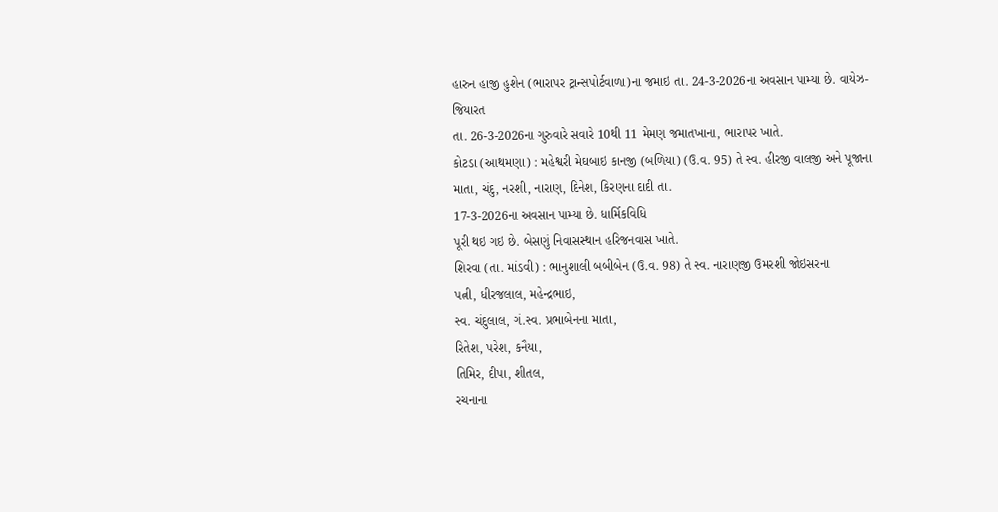હારુન હાજી હુશેન (ભારાપર ટ્રાન્સપોર્ટવાળા)ના જમાઇ તા. 24-3-2026ના અવસાન પામ્યા છે. વાયેઝ-જિયારત
તા. 26-3-2026ના ગુરુવારે સવારે 10થી 11 મેમણ જમાતખાના, ભારાપર ખાતે.
કોટડા (આથમણા) : મહેશ્વરી મેઘબાઇ કાનજી (બળિયા) (ઉ.વ. 95) તે સ્વ. હીરજી વાલજી અને પૂજાના
માતા, ચંદુ, નરશી, નારાણ, દિનેશ, કિરણના દાદી તા.
17-3-2026ના અવસાન પામ્યા છે. ધાર્મિકવિધિ
પૂરી થઇ ગઇ છે. બેસણું નિવાસસ્થાન હરિજનવાસ ખાતે.
શિરવા (તા. માંડવી) : ભાનુશાલી બબીબેન (ઉ.વ. 98) તે સ્વ. નારાણજી ઉમરશી જોઇસરના
પત્ની, ધીરજલાલ, મહેન્દ્રભાઇ,
સ્વ. ચંદુલાલ, ગં.સ્વ. પ્રભાબેનના માતા,
રિતેશ, પરેશ, કનૈયા,
તિમિર, દીપા, શીતલ,
રચનાના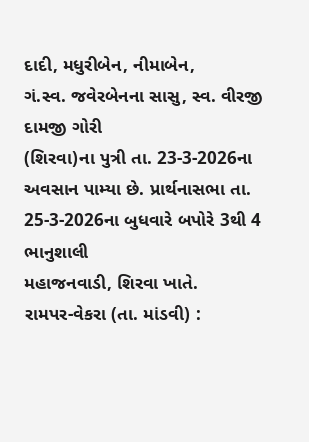દાદી, મધુરીબેન, નીમાબેન,
ગં.સ્વ. જવેરબેનના સાસુ, સ્વ. વીરજી દામજી ગોરી
(શિરવા)ના પુત્રી તા. 23-3-2026ના
અવસાન પામ્યા છે. પ્રાર્થનાસભા તા. 25-3-2026ના બુધવારે બપોરે 3થી 4 ભાનુશાલી
મહાજનવાડી, શિરવા ખાતે.
રામપર-વેકરા (તા. માંડવી) :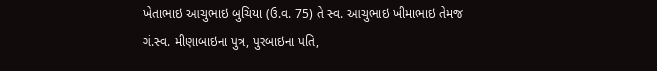ખેતાભાઇ આચુભાઇ બુચિયા (ઉ.વ. 75) તે સ્વ. આચુભાઇ ખીમાભાઇ તેમજ
ગં.સ્વ. મીણાબાઇના પુત્ર, પુરબાઇના પતિ,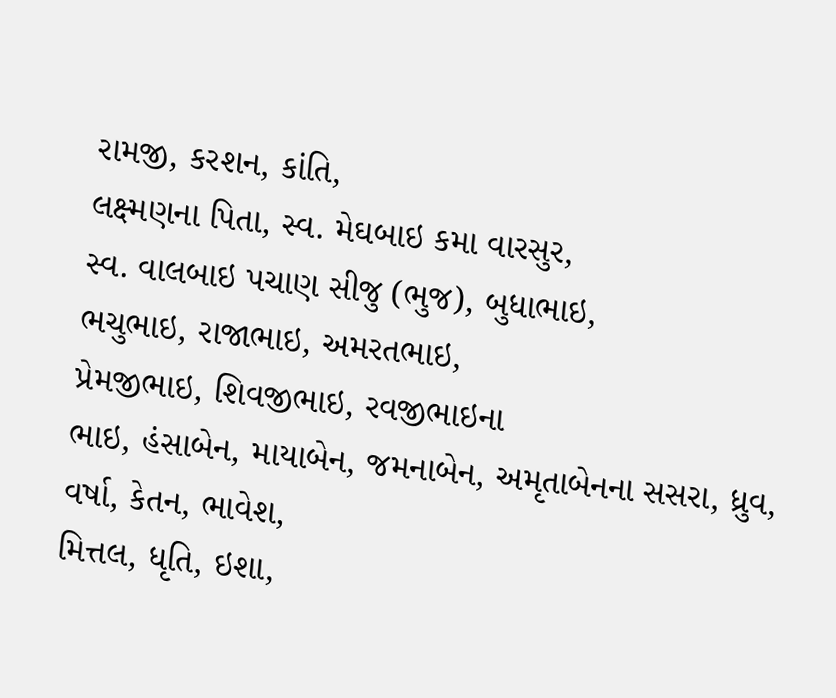રામજી, કરશન, કાંતિ,
લક્ષ્મણના પિતા, સ્વ. મેઘબાઇ કમા વારસુર,
સ્વ. વાલબાઇ પચાણ સીજુ (ભુજ), બુધાભાઇ,
ભચુભાઇ, રાજાભાઇ, અમરતભાઇ,
પ્રેમજીભાઇ, શિવજીભાઇ, રવજીભાઇના
ભાઇ, હંસાબેન, માયાબેન, જમનાબેન, અમૃતાબેનના સસરા, ધ્રુવ,
વર્ષા, કેતન, ભાવેશ,
મિત્તલ, ધૃતિ, ઇશા,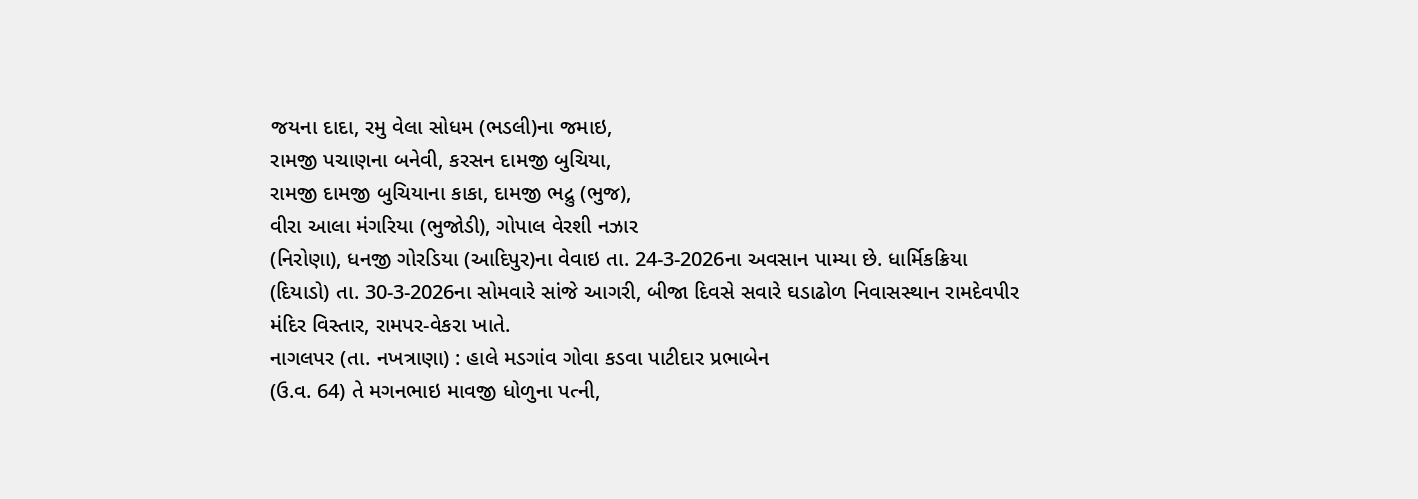જયના દાદા, રમુ વેલા સોધમ (ભડલી)ના જમાઇ,
રામજી પચાણના બનેવી, કરસન દામજી બુચિયા,
રામજી દામજી બુચિયાના કાકા, દામજી ભદ્રુ (ભુજ),
વીરા આલા મંગરિયા (ભુજોડી), ગોપાલ વેરશી નઝાર
(નિરોણા), ધનજી ગોરડિયા (આદિપુર)ના વેવાઇ તા. 24-3-2026ના અવસાન પામ્યા છે. ધાર્મિકક્રિયા
(દિયાડો) તા. 30-3-2026ના સોમવારે સાંજે આગરી, બીજા દિવસે સવારે ઘડાઢોળ નિવાસસ્થાન રામદેવપીર
મંદિર વિસ્તાર, રામપર-વેકરા ખાતે.
નાગલપર (તા. નખત્રાણા) : હાલે મડગાંવ ગોવા કડવા પાટીદાર પ્રભાબેન
(ઉ.વ. 64) તે મગનભાઇ માવજી ધોળુના પત્ની,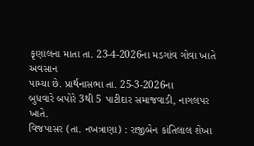કૃણાલના માતા તા. 23-4-2026ના મડગાંવ ગોવા ખાતે અવસાન
પામ્યા છે. પ્રાર્થનાસભા તા. 25-3-2026ના
બુધવારે બપોરે 3થી 5 પાટીદાર સમાજવાડી, નાગલપર ખાતે.
વિજપાસર (તા. નખત્રાણા) : રાજીબેન કાંતિલાલ શેખા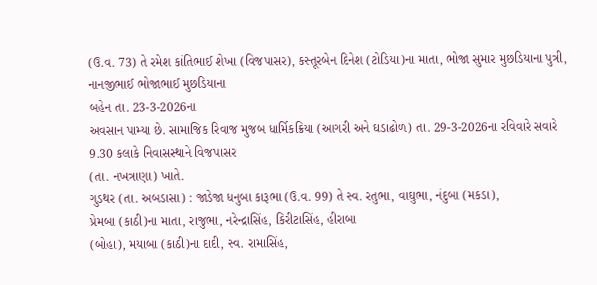(ઉ.વ. 73) તે રમેશ કાંતિભાઈ શેખા (વિજપાસર), કસ્તૂરબેન દિનેશ (ટોડિયા)ના માતા, ભોજા સુમાર મુછડિયાના પુત્રી, નાનજીભાઈ ભોજાભાઈ મુછડિયાના
બહેન તા. 23-3-2026ના
અવસાન પામ્યા છે. સામાજિક રિવાજ મુજબ ધાર્મિકક્રિયા (આગરી અને ઘડાઢોળ) તા. 29-3-2026ના રવિવારે સવારે 9.30 કલાકે નિવાસસ્થાને વિજપાસર
(તા. નખત્રાણા) ખાતે.
ગુડથર (તા. અબડાસા) : જાડેજા ધનુબા કારૂભા (ઉ.વ. 99) તે સ્વ. રતુભા, વાઘુભા, નંદુબા (મકડા),
પ્રેમબા (કાઠી)ના માતા, રાજુભા, નરેન્દ્રાસિંહ, કિરીટાસિંહ, હીરાબા
(બોહા), મયાબા (કાઠી)ના દાદી, સ્વ. રામાસિંહ,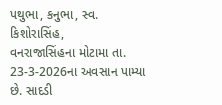પથુભા, કનુભા, સ્વ. કિશોરાસિંહ,
વનરાજાસિંહના મોટામા તા. 23-3-2026ના અવસાન પામ્યા છે. સાદડી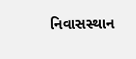નિવાસસ્થાન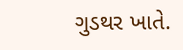ગુડથર ખાતે.